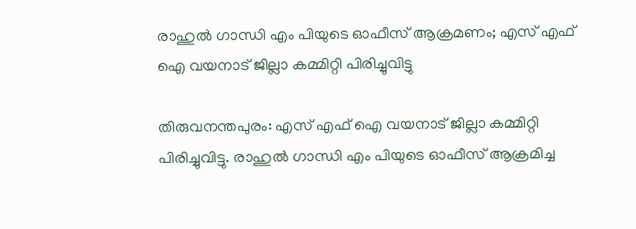രാഹുല്‍ ഗാന്ധി എം പിയുടെ ഓഫീസ് ആക്രമണം; എസ് എഫ് ഐ വയനാട് ജില്ലാ കമ്മിറ്റി പിരിച്ചുവിട്ടു

തിരുവനന്തപുരം: എസ് എഫ് ഐ വയനാട് ജില്ലാ കമ്മിറ്റി പിരിച്ചുവിട്ടു. രാഹുല്‍ ഗാന്ധി എം പിയുടെ ഓഫീസ് ആക്രമിച്ച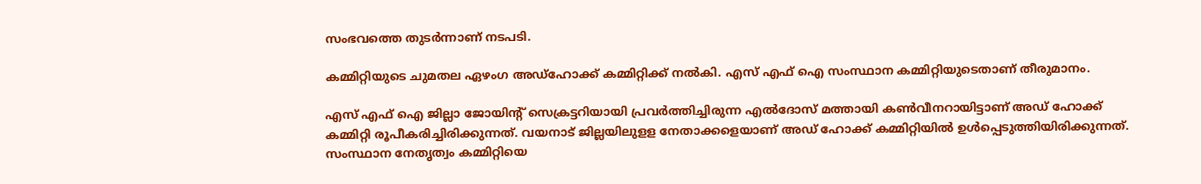സംഭവത്തെ തുടര്‍ന്നാണ് നടപടി.

കമ്മിറ്റിയുടെ ചുമതല ഏഴംഗ അഡ്‌ഹോക്ക് കമ്മിറ്റിക്ക് നല്‍കി. എസ് എഫ് ഐ സംസ്ഥാന കമ്മിറ്റിയുടെതാണ് തീരുമാനം.

എസ്‌ എഫ്‌ ഐ ജില്ലാ ജോയിന്റ് സെക്രട്ടറിയായി പ്രവര്‍ത്തിച്ചിരുന്ന എല്‍ദോസ് മത്തായി കണ്‍വീനറായിട്ടാണ് അഡ് ഹോക്ക് കമ്മിറ്റി രൂപീകരിച്ചിരിക്കുന്നത്. വയനാട് ജില്ലയിലുളള നേതാക്കളെയാണ് അഡ് ഹോക്ക് കമ്മിറ്റിയില്‍ ഉള്‍പ്പെടുത്തിയിരിക്കുന്നത്. സംസ്ഥാന നേതൃത്വം കമ്മിറ്റിയെ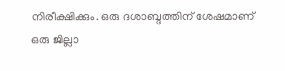നിരീക്ഷിക്കും. ഒരു ദശാബ്ദത്തിന് ശേഷമാണ് ഒരു ജില്ലാ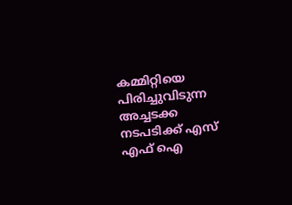കമ്മിറ്റിയെ പിരിച്ചുവിടുന്ന അച്ചടക്ക നടപടിക്ക് എസ്‌ എഫ്‌ ഐ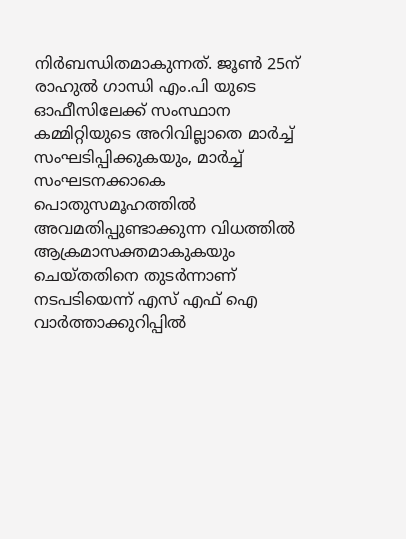നിര്‍ബന്ധിതമാകുന്നത്. ജൂണ്‍ 25ന് രാഹുല്‍ ഗാന്ധി എം.പി യുടെ ഓഫീസിലേക്ക് സംസ്ഥാന കമ്മിറ്റിയുടെ അറിവില്ലാതെ മാര്‍ച്ച്‌ സംഘടിപ്പിക്കുകയും, മാര്‍ച്ച്‌ സംഘടനക്കാകെ പൊതുസമൂഹത്തില്‍ അവമതിപ്പുണ്ടാക്കുന്ന വിധത്തില്‍ ആക്രമാസക്തമാകുകയും ചെയ്തതിനെ തുടര്‍ന്നാണ് നടപടിയെന്ന് എസ്‌ എഫ്‌ ഐ വാര്‍ത്താക്കുറിപ്പില്‍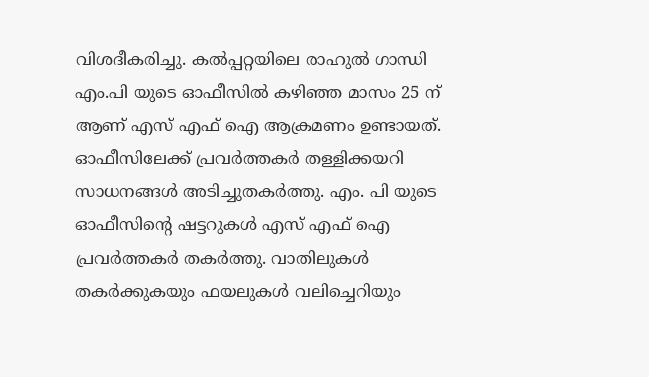വിശദീകരിച്ചു. കല്‍പ്പറ്റയിലെ രാഹുല്‍ ഗാന്ധി എം.പി യുടെ ഓഫീസില്‍ കഴിഞ്ഞ മാസം 25 ന് ആണ് എസ്‌ എഫ്‌ ഐ ആക്രമണം ഉണ്ടായത്. ഓഫീസിലേക്ക് പ്രവര്‍ത്തകര്‍ തള്ളിക്കയറി സാധനങ്ങള്‍ അടിച്ചുതകര്‍ത്തു. എം. പി യുടെ ഓഫീസിന്റെ ഷട്ടറുകള്‍ എസ് എഫ് ഐ പ്രവര്‍ത്തകര്‍ തകര്‍ത്തു. വാതിലുകള്‍ തകര്‍ക്കുകയും ഫയലുകള്‍ വലിച്ചെറിയും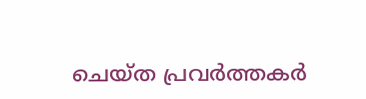ചെയ്ത പ്രവര്‍ത്തകര്‍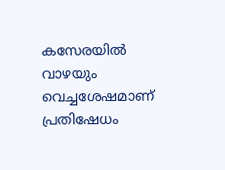കസേരയില്‍ വാഴയും വെച്ചശേഷമാണ് പ്രതിഷേധം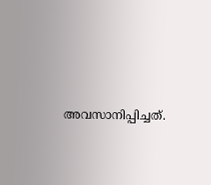അവസാനിപ്പിച്ചത്.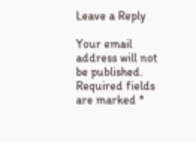Leave a Reply

Your email address will not be published. Required fields are marked *